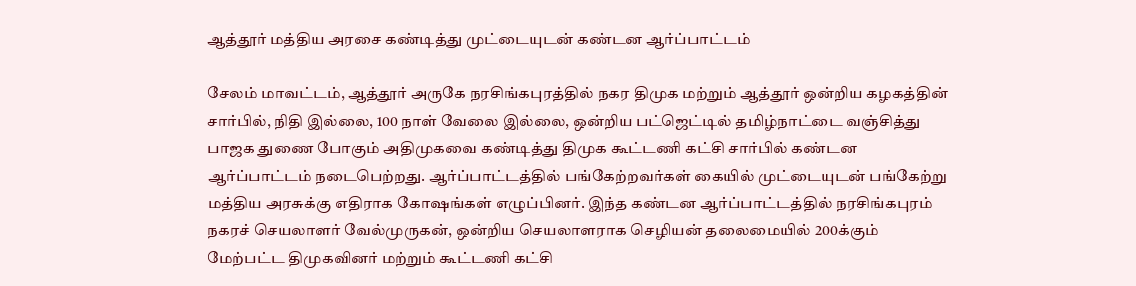ஆத்தூர் மத்திய அரசை கண்டித்து முட்டையுடன் கண்டன ஆர்ப்பாட்டம்

சேலம் மாவட்டம், ஆத்தூர் அருகே நரசிங்கபுரத்தில் நகர திமுக மற்றும் ஆத்தூர் ஒன்றிய கழகத்தின் சார்பில், நிதி இல்லை, 100 நாள் வேலை இல்லை, ஒன்றிய பட்ஜெட்டில் தமிழ்நாட்டை வஞ்சித்து பாஜக துணை போகும் அதிமுகவை கண்டித்து திமுக கூட்டணி கட்சி சார்பில் கண்டன ஆர்ப்பாட்டம் நடைபெற்றது. ஆர்ப்பாட்டத்தில் பங்கேற்றவர்கள் கையில் முட்டையுடன் பங்கேற்று மத்திய அரசுக்கு எதிராக கோஷங்கள் எழுப்பினர். இந்த கண்டன ஆர்ப்பாட்டத்தில் நரசிங்கபுரம் நகரச் செயலாளர் வேல்முருகன், ஒன்றிய செயலாளராக செழியன் தலைமையில் 200க்கும் மேற்பட்ட திமுகவினர் மற்றும் கூட்டணி கட்சி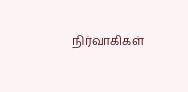நிர்வாகிகள்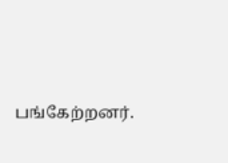பங்கேற்றனர்.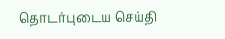தொடர்புடைய செய்தி